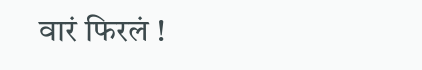वारं फिरलं !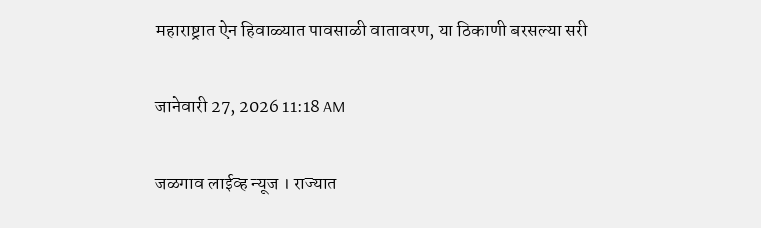महाराष्ट्रात ऐन हिवाळ्यात पावसाळी वातावरण, या ठिकाणी बरसल्या सरी

जानेवारी 27, 2026 11:18 AM

जळगाव लाईव्ह न्यूज । राज्यात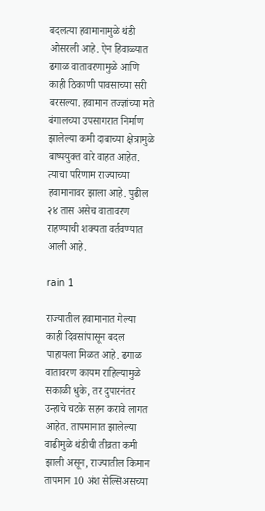बदलत्या हवामानामुळे थंडी ओसरली आहे. ऐन हिवाळ्यात ढगाळ वातावरणामुळे आणि काही ठिकाणी पावसाच्या सरी बरसल्या. हवामान तज्ज्ञांच्या मते बंगालच्या उपसागरात निर्माण झालेल्या कमी दाबाच्या क्षेत्रामुळे बाष्पयुक्त वारे वाहत आहेत. त्याचा परिणाम राज्याच्या हवामानावर झाला आहे. पुढील २४ तास असेच वातावरण राहण्याची शक्यता वर्तवण्यात आली आहे.

rain 1

राज्यातील हवामानात गेल्या काही दिवसांपासून बदल पाहायला मिळत आहे. ढगाळ वातावरण कायम राहिल्यामुळे सकाळी धुके, तर दुपारनंतर उन्हाचे चटके सहन करावे लागत आहेत. तापमानात झालेल्या वाढीमुळे थंडीची तीव्रता कमी झाली असून, राज्यातील किमान तापमान 10 अंश सेल्सिअसच्या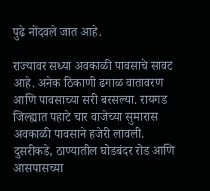पुढे नोंदवले जात आहे.

राज्यावर सध्या अवकाळी पावसाचे सावट आहे. अनेक ठिकाणी ढगाळ वातावरण आणि पावसाच्या सरी बरसल्या. रायगड जिल्ह्यात पहाटे चार वाजेच्या सुमारास अवकाळी पावसाने हजेरी लावली. दुसरीकडे, ठाण्यातील घोडबंदर रोड आणि आसपासच्या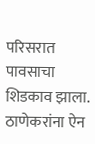परिसरात पावसाचा शिडकाव झाला. ठाणेकरांना ऐन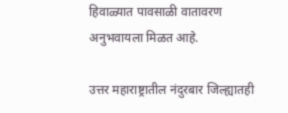हिवाळ्यात पावसाळी वातावरण अनुभवायला मिळत आहे.

उत्तर महाराष्ट्रातील नंदुरबार जिल्ह्यातही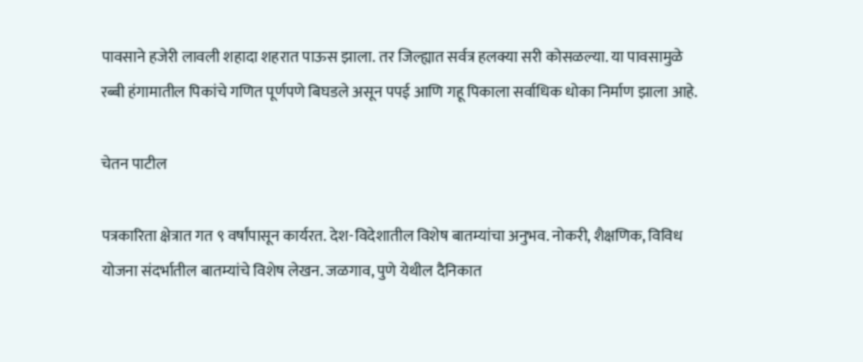पावसाने हजेरी लावली शहादा शहरात पाऊस झाला. तर जिल्ह्यात सर्वत्र हलक्या सरी कोसळल्या. या पावसामुळे रब्बी हंगामातील पिकांचे गणित पूर्णपणे बिघडले असून पपई आणि गहू पिकाला सर्वाधिक धोका निर्माण झाला आहे.

चेतन पाटील

पत्रकारिता क्षेत्रात गत ९ वर्षांपासून कार्यरत. देश-विदेशातील विशेष बातम्यांचा अनुभव. नोकरी, शैक्षणिक, विविध योजना संदर्भातील बातम्यांचे विशेष लेखन. जळगाव, पुणे येथील दैनिकात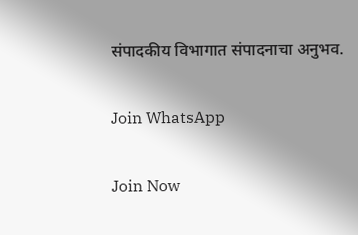संपादकीय विभागात संपादनाचा अनुभव.

Join WhatsApp

Join Now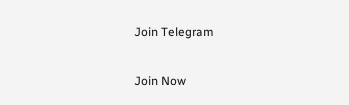Join Telegram

Join Now